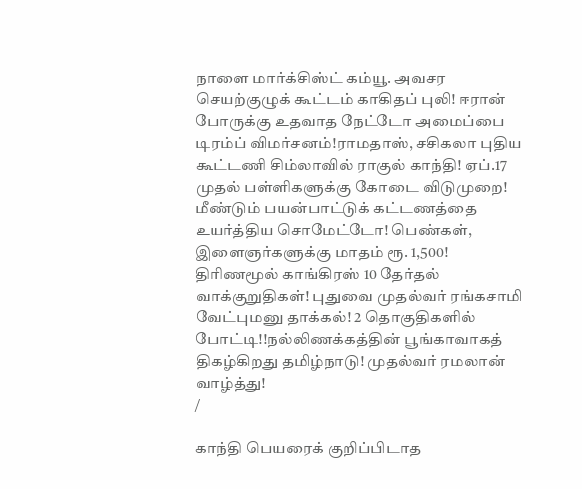நாளை மார்க்சிஸ்ட் கம்யூ. அவசர செயற்குழுக் கூட்டம் காகிதப் புலி! ஈரான் போருக்கு உதவாத நேட்டோ அமைப்பை டிரம்ப் விமர்சனம்!ராமதாஸ், சசிகலா புதிய கூட்டணி சிம்லாவில் ராகுல் காந்தி! ஏப்.17 முதல் பள்ளிகளுக்கு கோடை விடுமுறை! மீண்டும் பயன்பாட்டுக் கட்டணத்தை உயர்த்திய சொமேட்டோ! பெண்கள், இளைஞர்களுக்கு மாதம் ரூ. 1,500! திரிணமூல் காங்கிரஸ் 10 தேர்தல் வாக்குறுதிகள்! புதுவை முதல்வர் ரங்கசாமி வேட்புமனு தாக்கல்! 2 தொகுதிகளில் போட்டி!!நல்லிணக்கத்தின் பூங்காவாகத் திகழ்கிறது தமிழ்நாடு! முதல்வர் ரமலான் வாழ்த்து!
/

காந்தி பெயரைக் குறிப்பிடாத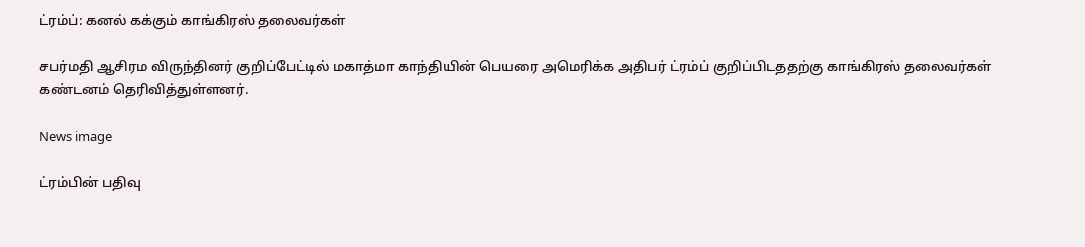ட்ரம்ப்: கனல் கக்கும் காங்கிரஸ் தலைவர்கள்

சபர்மதி ஆசிரம விருந்தினர் குறிப்பேட்டில் மகாத்மா காந்தியின் பெயரை அமெரிக்க அதிபர் ட்ரம்ப் குறிப்பிடததற்கு காங்கிரஸ் தலைவர்கள் கண்டனம் தெரிவித்துள்ளனர்.

News image

ட்ரம்பின் பதிவு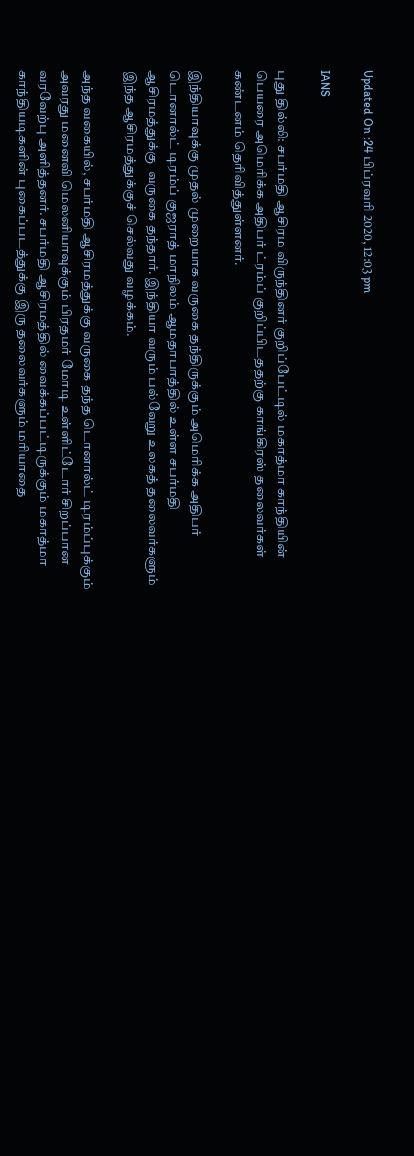Updated On :24 பிப்ரவரி 2020, 12:03 pm

IANS

புது தில்லி: சபர்மதி ஆசிரம விருந்தினர் குறிப்பேட்டில் மகாத்மா காந்தியின் பெயரை அமெரிக்க அதிபர் ட்ரம்ப் குறிப்பிடததற்கு காங்கிரஸ் தலைவர்கள் கண்டனம் தெரிவித்துள்ளனர்.

இந்தியாவுக்கு முதல் முறையாக வருகை தந்திருக்கும் அமெரிக்க அதிபர் டொனால்ட் டிரம்ப் குஜராத் மாநிலம் ஆமதாபாத்தில் உள்ள சபர்மதி ஆசிரமத்துக்கு  வருகை தந்தார். இந்தியா வரும் பல்வேறு உலகத் தலைவர்களும் இந்த ஆசிரமத்துக்குச் செல்வது வழக்கம்.

அந்த வகையில், சபர்மதி ஆசிரமத்துக்கு வருகை தந்த டொனால்ட் டிரம்ப்புக்கும் அவரது மனைவி மெலனியாவுக்கும் பிரதமர் மோடி உள்ளிட்டோர் சிறப்பான வரவேற்பு அளித்தனர். சபர்மதி ஆசிரமத்தில் வைக்கப்பட்டிருக்கும் மகாத்மா காந்தியடிகளின் புகைப்படத்துக்கு இரு தலைவர்களும் மரியாதை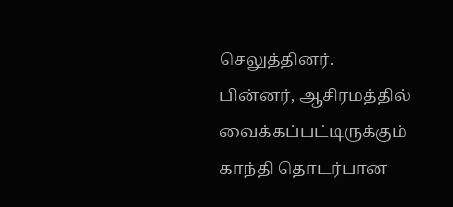செலுத்தினர். பின்னர், ஆசிரமத்தில் வைக்கப்பட்டிருக்கும் காந்தி தொடர்பான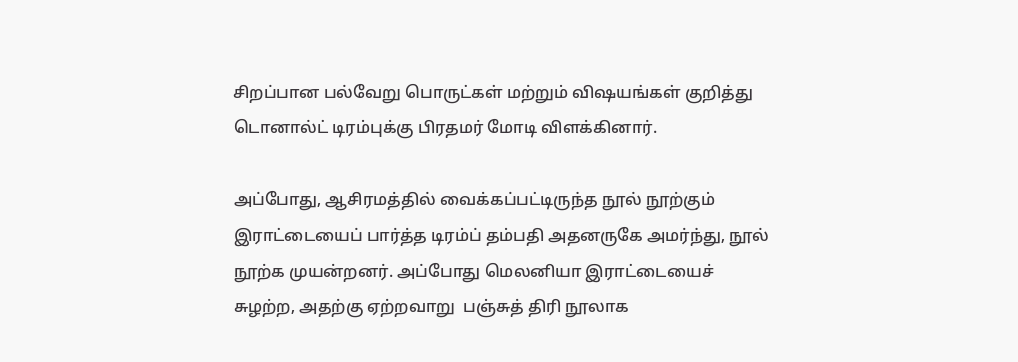சிறப்பான பல்வேறு பொருட்கள் மற்றும் விஷயங்கள் குறித்து டொனால்ட் டிரம்புக்கு பிரதமர் மோடி விளக்கினார்.

அப்போது, ஆசிரமத்தில் வைக்கப்பட்டிருந்த நூல் நூற்கும் இராட்டையைப் பார்த்த டிரம்ப் தம்பதி அதனருகே அமர்ந்து, நூல் நூற்க முயன்றனர். அப்போது மெலனியா இராட்டையைச் சுழற்ற, அதற்கு ஏற்றவாறு  பஞ்சுத் திரி நூலாக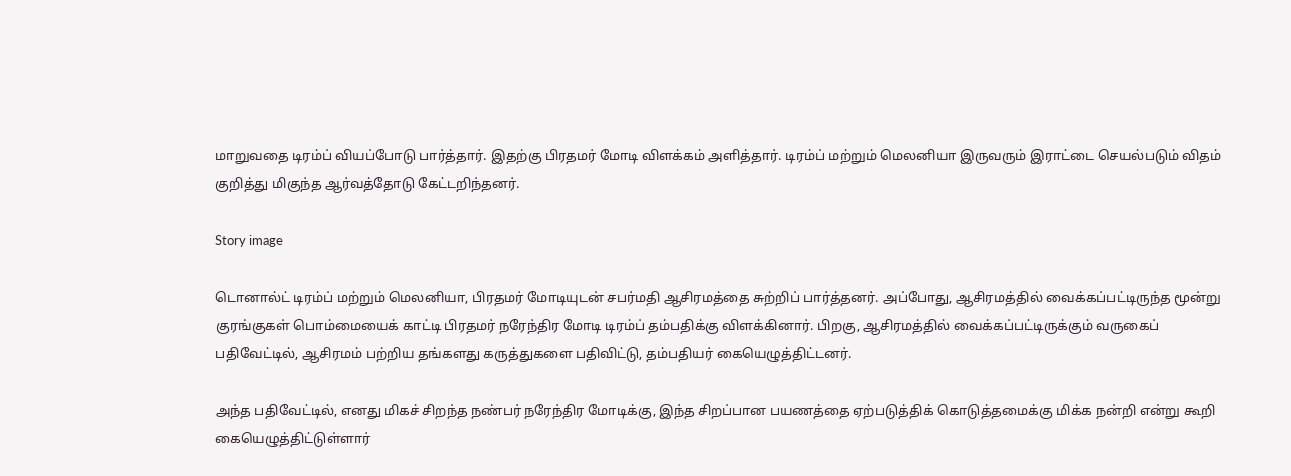மாறுவதை டிரம்ப் வியப்போடு பார்த்தார். இதற்கு பிரதமர் மோடி விளக்கம் அளித்தார். டிரம்ப் மற்றும் மெலனியா இருவரும் இராட்டை செயல்படும் விதம் குறித்து மிகுந்த ஆர்வத்தோடு கேட்டறிந்தனர்.

Story image

டொனால்ட் டிரம்ப் மற்றும் மெலனியா, பிரதமர் மோடியுடன் சபர்மதி ஆசிரமத்தை சுற்றிப் பார்த்தனர். அப்போது, ஆசிரமத்தில் வைக்கப்பட்டிருந்த மூன்று குரங்குகள் பொம்மையைக் காட்டி பிரதமர் நரேந்திர மோடி டிரம்ப் தம்பதிக்கு விளக்கினார். பிறகு, ஆசிரமத்தில் வைக்கப்பட்டிருக்கும் வருகைப் பதிவேட்டில், ஆசிரமம் பற்றிய தங்களது கருத்துகளை பதிவிட்டு, தம்பதியர் கையெழுத்திட்டனர்.

அந்த பதிவேட்டில், எனது மிகச் சிறந்த நண்பர் நரேந்திர மோடிக்கு, இந்த சிறப்பான பயணத்தை ஏற்படுத்திக் கொடுத்தமைக்கு மிக்க நன்றி என்று கூறி கையெழுத்திட்டுள்ளார்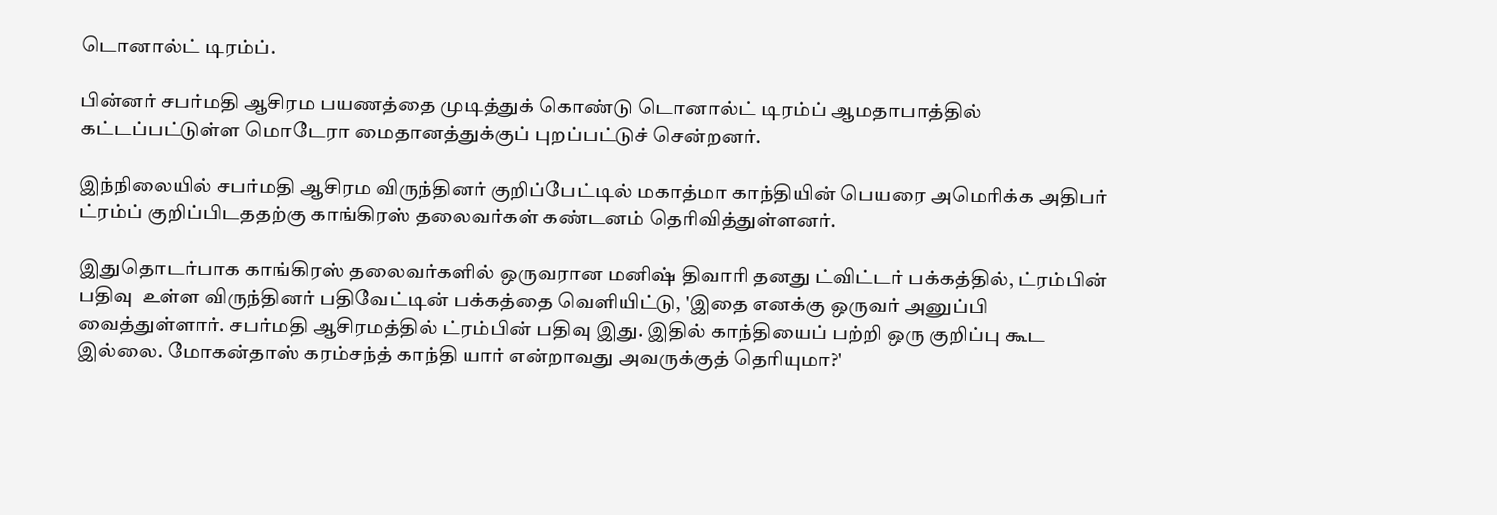டொனால்ட் டிரம்ப்.

பின்னர் சபர்மதி ஆசிரம பயணத்தை முடித்துக் கொண்டு டொனால்ட் டிரம்ப் ஆமதாபாத்தில் கட்டப்பட்டுள்ள மொடேரா மைதானத்துக்குப் புறப்பட்டுச் சென்றனர்.

இந்நிலையில் சபர்மதி ஆசிரம விருந்தினர் குறிப்பேட்டில் மகாத்மா காந்தியின் பெயரை அமெரிக்க அதிபர் ட்ரம்ப் குறிப்பிடததற்கு காங்கிரஸ் தலைவர்கள் கண்டனம் தெரிவித்துள்ளனர்.

இதுதொடர்பாக காங்கிரஸ் தலைவர்களில் ஒருவரான மனிஷ் திவாரி தனது ட்விட்டர் பக்கத்தில், ட்ரம்பின் பதிவு  உள்ள விருந்தினர் பதிவேட்டின் பக்கத்தை வெளியிட்டு, 'இதை எனக்கு ஒருவர் அனுப்பி வைத்துள்ளார். சபர்மதி ஆசிரமத்தில் ட்ரம்பின் பதிவு இது. இதில் காந்தியைப் பற்றி ஒரு குறிப்பு கூட இல்லை. மோகன்தாஸ் கரம்சந்த் காந்தி யார் என்றாவது அவருக்குத் தெரியுமா?'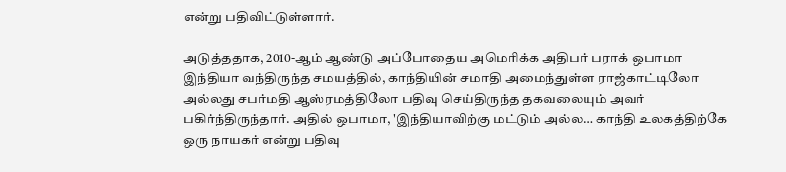என்று பதிவிட்டுள்ளார்.

அடுத்ததாக, 2010-ஆம் ஆண்டு அப்போதைய அமெரிக்க அதிபர் பராக் ஒபாமா இந்தியா வந்திருந்த சமயத்தில், காந்தியின் சமாதி அமைந்துள்ள ராஜ்காட்டிலோ அல்லது சபர்மதி ஆஸ்ரமத்திலோ பதிவு செய்திருந்த தகவலையும் அவர் பகிர்ந்திருந்தார். அதில் ஒபாமா, 'இந்தியாவிற்கு மட்டும் அல்ல… காந்தி உலகத்திற்கே ஒரு நாயகர் என்று பதிவு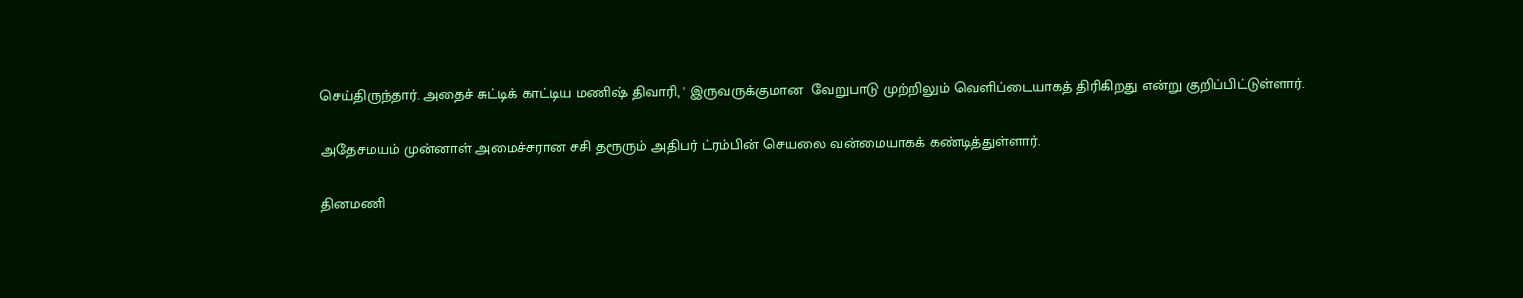செய்திருந்தார். அதைச் சுட்டிக் காட்டிய மணிஷ் திவாரி, ' இருவருக்குமான  வேறுபாடு முற்றிலும் வெளிப்டையாகத் திரிகிறது என்று குறிப்பிட்டுள்ளார்.

அதேசமயம் முன்னாள் அமைச்சரான சசி தரூரும் அதிபர் ட்ரம்பின் செயலை வன்மையாகக் கண்டித்துள்ளார்.

தினமணி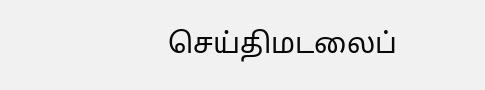செய்திமடலைப்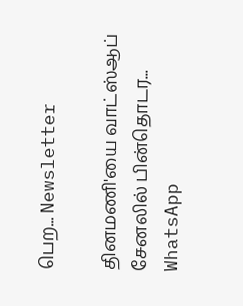பெற... Newsletter

தினமணி'யை வாட்ஸ்ஆப் சேனலில் பின்தொடர... WhatsApp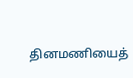தினமணியைத்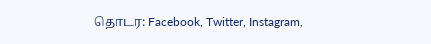தொடர: Facebook, Twitter, Instagram,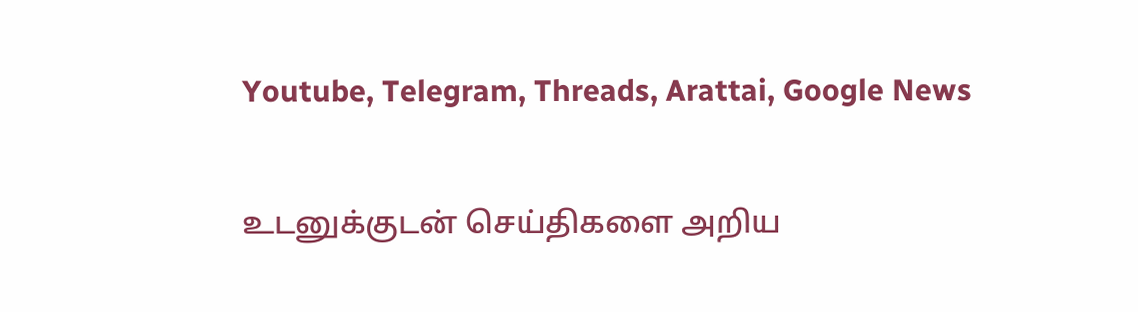Youtube, Telegram, Threads, Arattai, Google News

உடனுக்குடன் செய்திகளை அறிய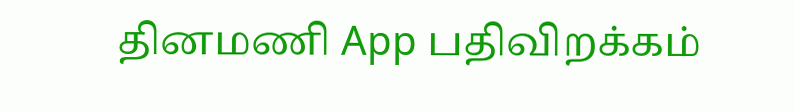தினமணி App பதிவிறக்கம்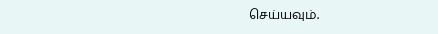செய்யவும்.